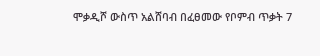ሞቃዲሾ ውስጥ አልሸባብ በፈፀመው የቦምብ ጥቃት 7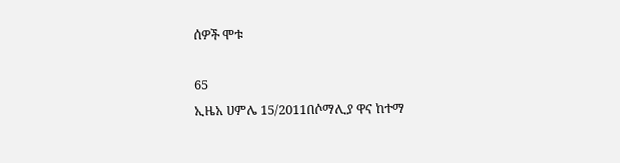ሰዎች ሞቱ

65
ኢዜአ ሀምሌ 15/2011በሶማሊያ ዋና ከተማ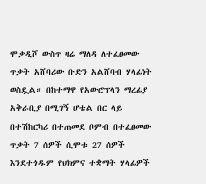ሞቃዲሾ ውስጥ ዛሬ ማለዳ ለተፈፀመው ጥቃት አሸባሪው ቡድን አልሸባብ ሃላፊነት ወስዷል። በከተማዋ የአውሮፕላን ማረፊያ አቅራቢያ በሚገኝ ሆቴል በር ላይ በተሽከርካሪ በተጠመደ ቦምብ በተፈፀመው ጥቃት 7 ሰዎች ሲሞቱ 27 ሰዎች እንደተጎዱም የህክምና ተቋማት ሃላፊዎች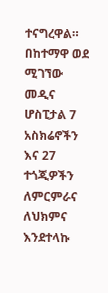ተናግረዋል።
በከተማዋ ወደ ሚገኘው መዲና ሆስፒታል 7 አስክሬኖችን እና 27 ተጎጂዎችን ለምርምራና ለህክምና እንደተላኩ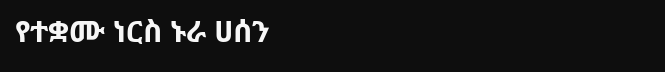የተቋሙ ነርስ ኑራ ሀሰን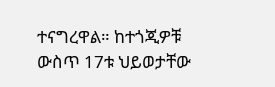ተናግረዋል። ከተጎጂዎቹ ውስጥ 17ቱ ህይወታቸው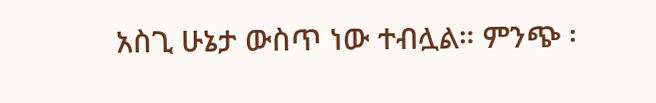አስጊ ሁኔታ ውስጥ ነው ተብሏል። ምንጭ ፡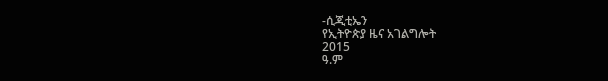-ሲጂቲኤን
የኢትዮጵያ ዜና አገልግሎት
2015
ዓ.ም